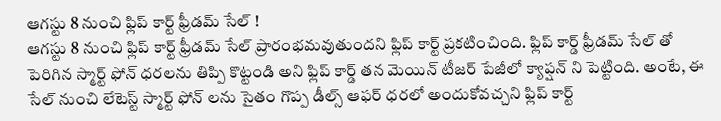ఆగస్టు 8 నుంచి ఫ్లిప్ కార్ట్ ఫ్రీడమ్ సేల్ !
ఆగస్టు 8 నుంచి ఫ్లిప్ కార్ట్ ఫ్రీడమ్ సేల్ ప్రారంభమవుతుందని ఫ్లిప్ కార్ట్ ప్రకటించింది. ఫ్లిప్ కార్డ్ ఫ్రీడమ్ సేల్ తో పెరిగిన స్మార్ట్ ఫోన్ ధరలను తిప్పి కొట్టండి అని ఫ్లిప్ కార్డ్ తన మెయిన్ టీజర్ పేజీలో క్యాప్షన్ ని పెట్టింది. అంటే, ఈ సేల్ నుంచి లేటెస్ట్ స్మార్ట్ ఫోన్ లను సైతం గొప్ప డీల్స్ ఆఫర్ ధరలో అందుకోవచ్చని ఫ్లిప్ కార్ట్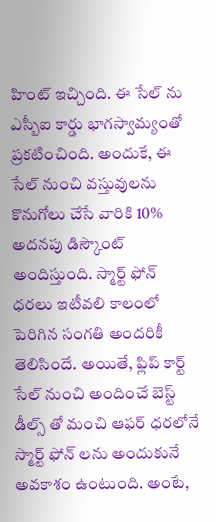హింట్ ఇచ్చింది. ఈ సేల్ ను ఎస్బీఐ కార్డు భాగస్వామ్యంతో ప్రకటించింది. అందుకే, ఈ సేల్ నుంచి వస్తువులను కొనుగోలు చేసే వారికి 10% అదనపు డిస్కౌంట్ అందిస్తుంది. స్మార్ట్ ఫోన్ ధరలు ఇటీవలి కాలంలో పెరిగిన సంగతి అందరికీ తెలిసిందే. అయితే, ఫ్లిప్ కార్ట్ సేల్ నుంచి అందించే బెస్ట్ డీల్స్ తో మంచి ఆఫర్ ధరలోనే స్మార్ట్ ఫోన్ లను అందుకునే అవకాశం ఉంటుంది. అంటే,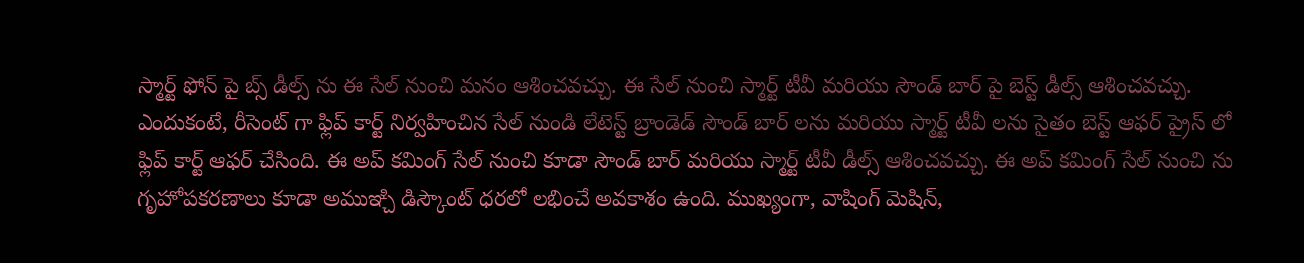స్మార్ట్ ఫోన్ పై బ్స్ డీల్స్ ను ఈ సేల్ నుంచి మనం ఆశించవచ్చు. ఈ సేల్ నుంచి స్మార్ట్ టీవీ మరియు సౌండ్ బార్ పై బెస్ట్ డీల్స్ ఆశించవచ్చు. ఎందుకంటే, రీసెంట్ గా ఫ్లిప్ కార్ట్ నిర్వహించిన సేల్ నుండి లేటెస్ట్ బ్రాండెడ్ సౌండ్ బార్ లను మరియు స్మార్ట్ టీవీ లను సైతం బెస్ట్ ఆఫర్ ప్రైస్ లో ఫ్లిప్ కార్ట్ ఆఫర్ చేసింది. ఈ అప్ కమింగ్ సేల్ నుంచి కూడా సౌండ్ బార్ మరియు స్మార్ట్ టీవీ డీల్స్ ఆశించవచ్చు. ఈ అప్ కమింగ్ సేల్ నుంచి ను గృహోపకరణాలు కూడా అముఞ్చి డిస్కౌంట్ ధరలో లభించే అవకాశం ఉంది. ముఖ్యంగా, వాషింగ్ మెషిన్,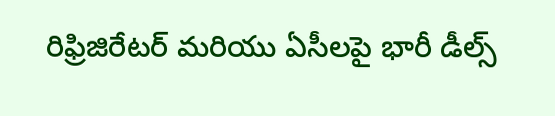రిఫ్రిజిరేటర్ మరియు ఏసీలపై భారీ డీల్స్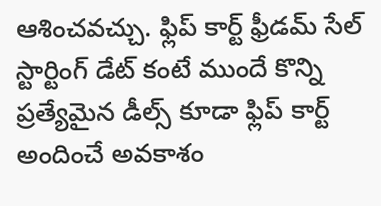ఆశించవచ్చు. ఫ్లిప్ కార్ట్ ఫ్రీడమ్ సేల్ స్టార్టింగ్ డేట్ కంటే ముందే కొన్ని ప్రత్యేమైన డీల్స్ కూడా ఫ్లిప్ కార్ట్ అందించే అవకాశం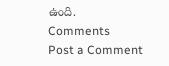ఉంది.
Comments
Post a Comment